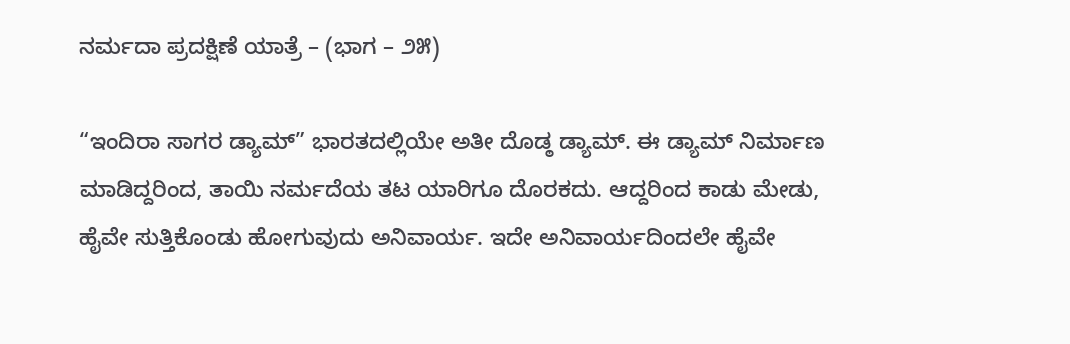ನರ್ಮದಾ ಪ್ರದಕ್ಷಿಣೆ ಯಾತ್ರೆ – (ಭಾಗ – ೨೫)

“ಇಂದಿರಾ ಸಾಗರ ಡ್ಯಾಮ್” ಭಾರತದಲ್ಲಿಯೇ ಅತೀ ದೊಡ್ಠ ಡ್ಯಾಮ್. ಈ ಡ್ಯಾಮ್ ನಿರ್ಮಾಣ ಮಾಡಿದ್ದರಿಂದ, ತಾಯಿ ನರ್ಮದೆಯ ತಟ ಯಾರಿಗೂ ದೊರಕದು. ಆದ್ದರಿಂದ ಕಾಡು ಮೇಡು, ಹೈವೇ ಸುತ್ತಿಕೊಂಡು ಹೋಗುವುದು ಅನಿವಾರ್ಯ. ಇದೇ ಅನಿವಾರ್ಯದಿಂದಲೇ ಹೈವೇ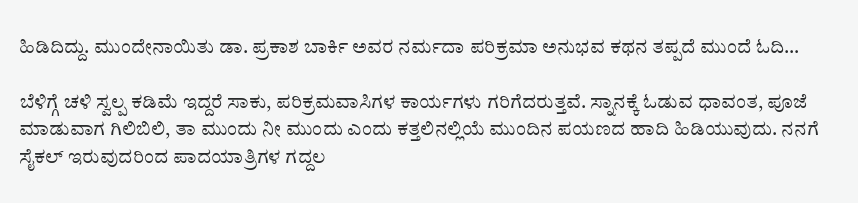ಹಿಡಿದಿದ್ದು. ಮುಂದೇನಾಯಿತು ಡಾ. ಪ್ರಕಾಶ ಬಾರ್ಕಿ ಅವರ ನರ್ಮದಾ ಪರಿಕ್ರಮಾ ಅನುಭವ ಕಥನ ತಪ್ಪದೆ ಮುಂದೆ ಓದಿ…

ಬೆಳಿಗ್ಗೆ ಚಳಿ ಸ್ವಲ್ಪ ಕಡಿಮೆ ಇದ್ದರೆ ಸಾಕು, ಪರಿಕ್ರಮವಾಸಿಗಳ ಕಾರ್ಯಗಳು ಗರಿಗೆದರುತ್ತವೆ. ಸ್ನಾನಕ್ಕೆ ಓಡುವ ಧಾವಂತ, ಪೂಜೆ ಮಾಡುವಾಗ ಗಿಲಿಬಿಲಿ, ತಾ ಮುಂದು ನೀ ಮುಂದು ಎಂದು ಕತ್ತಲಿನಲ್ಲಿಯೆ ಮುಂದಿನ ಪಯಣದ ಹಾದಿ ಹಿಡಿಯುವುದು. ನನಗೆ ಸೈಕಲ್ ಇರುವುದರಿಂದ ಪಾದಯಾತ್ರಿಗಳ ಗದ್ದಲ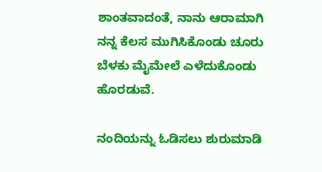ಶಾಂತವಾದಂತೆ, ನಾನು ಆರಾಮಾಗಿ ನನ್ನ ಕೆಲಸ ಮುಗಿಸಿಕೊಂಡು ಚೂರು ಬೆಳಕು ಮೈಮೇಲೆ ಎಳೆದುಕೊಂಡು ಹೊರಡುವೆ‌.

ನಂದಿಯನ್ನು ಓಡಿಸಲು ಶುರುಮಾಡಿ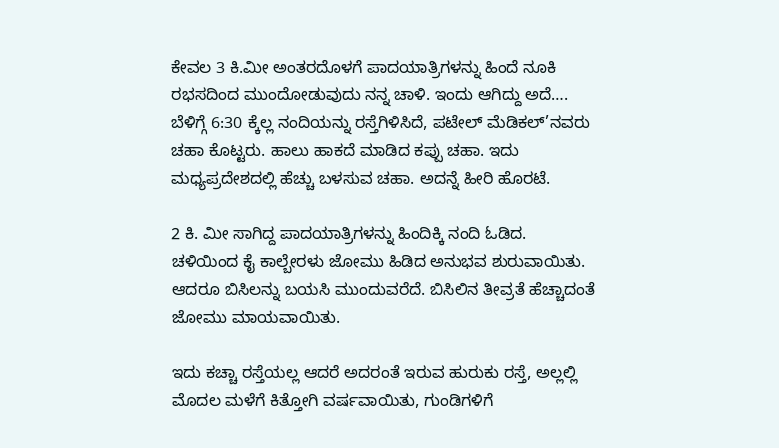ಕೇವಲ 3 ಕಿ.ಮೀ ಅಂತರದೊಳಗೆ ಪಾದಯಾತ್ರಿಗಳನ್ನು ಹಿಂದೆ ನೂಕಿ ರಭಸದಿಂದ ಮುಂದೋಡುವುದು ನನ್ನ ಚಾಳಿ. ಇಂದು ಆಗಿದ್ದು ಅದೆ….
ಬೆಳಿಗ್ಗೆ 6:30 ಕ್ಕೆಲ್ಲ ನಂದಿಯನ್ನು ರಸ್ತೆಗಿಳಿಸಿದೆ, ಪಟೇಲ್ ಮೆಡಿಕಲ್’ನವರು ಚಹಾ ಕೊಟ್ಟರು. ಹಾಲು ಹಾಕದೆ ಮಾಡಿದ ಕಪ್ಪು ಚಹಾ. ಇದು ಮಧ್ಯಪ್ರದೇಶದಲ್ಲಿ ಹೆಚ್ಚು ಬಳಸುವ ಚಹಾ. ಅದನ್ನೆ ಹೀರಿ ಹೊರಟೆ.

2 ಕಿ. ಮೀ ಸಾಗಿದ್ದ ಪಾದಯಾತ್ರಿಗಳನ್ನು ಹಿಂದಿಕ್ಕಿ ನಂದಿ ಓಡಿದ. ಚಳಿಯಿಂದ ಕೈ ಕಾಲ್ಬೇರಳು ಜೋಮು ಹಿಡಿದ ಅನುಭವ ಶುರುವಾಯಿತು. ಆದರೂ ಬಿಸಿಲನ್ನು ಬಯಸಿ ಮುಂದುವರೆದೆ. ಬಿಸಿಲಿನ ತೀವ್ರತೆ ಹೆಚ್ಚಾದಂತೆ ಜೋಮು ಮಾಯವಾಯಿತು‌.

ಇದು ಕಚ್ಚಾ ರಸ್ತೆಯಲ್ಲ ಆದರೆ ಅದರಂತೆ ಇರುವ ಹುರುಕು ರಸ್ತೆ, ಅಲ್ಲಲ್ಲಿ ಮೊದಲ ಮಳೆಗೆ ಕಿತ್ತೋಗಿ ವರ್ಷವಾಯಿತು, ಗುಂಡಿಗಳಿಗೆ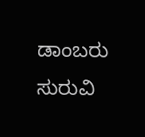ಡಾಂಬರು ಸುರುವಿ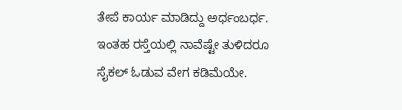ತೇಪೆ ಕಾರ್ಯ ಮಾಡಿದ್ದು ಅರ್ಧಂಬರ್ಧ. ಇಂತಹ ರಸ್ತೆಯಲ್ಲಿ ನಾವೆಷ್ಟೇ ತುಳಿದರೂ ಸೈಕಲ್ ಓಡುವ ವೇಗ ಕಡಿಮೆಯೇ.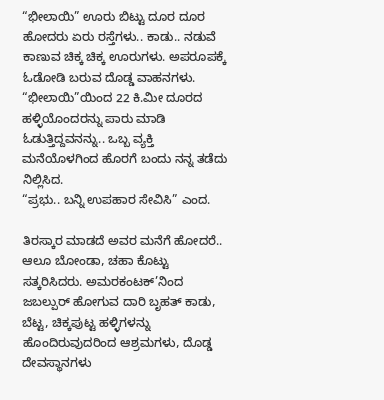“ಭೀಲಾಯಿ” ಊರು ಬಿಟ್ಟು ದೂರ ದೂರ ಹೋದರು ಏರು ರಸ್ತೆಗಳು.. ಕಾಡು.. ನಡುವೆ ಕಾಣುವ ಚಿಕ್ಕ ಚಿಕ್ಕ ಊರುಗಳು. ಅಪರೂಪಕ್ಕೆ ಓಡೋಡಿ ಬರುವ ದೊಡ್ಡ ವಾಹನಗಳು.
“ಭೀಲಾಯಿ”ಯಿಂದ 22 ಕಿ.ಮೀ ದೂರದ ಹಳ್ಳಿಯೊಂದರನ್ನು ಪಾರು ಮಾಡಿ ಓಡುತ್ತಿದ್ದವನನ್ನು.. ಒಬ್ಬ ವ್ಯಕ್ತಿ ಮನೆಯೊಳಗಿಂದ ಹೊರಗೆ ಬಂದು ನನ್ನ ತಡೆದು ನಿಲ್ಲಿಸಿದ.
“ಪ್ರಭು.. ಬನ್ನಿ ಉಪಹಾರ ಸೇವಿಸಿ” ಎಂದ.

ತಿರಸ್ಕಾರ ಮಾಡದೆ ಅವರ ಮನೆಗೆ ಹೋದರೆ.. ಆಲೂ ಬೋಂಡಾ, ಚಹಾ ಕೊಟ್ಟು ಸತ್ಕರಿಸಿದರು. ಅಮರಕಂಟಕ್’ನಿಂದ ಜಬಲ್ಪುರ್ ಹೋಗುವ ದಾರಿ ಬೃಹತ್ ಕಾಡು, ಬೆಟ್ಟ, ಚಿಕ್ಕಪುಟ್ಟ ಹಳ್ಳಿಗಳನ್ನು ಹೊಂದಿರುವುದರಿಂದ ಆಶ್ರಮಗಳು, ದೊಡ್ಡ ದೇವಸ್ಥಾನಗಳು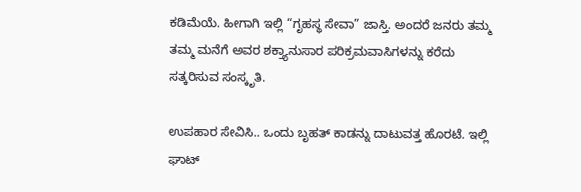ಕಡಿಮೆಯೆ. ಹೀಗಾಗಿ ಇಲ್ಲಿ “ಗೃಹಸ್ಥ ಸೇವಾ” ಜಾಸ್ತಿ. ಅಂದರೆ ಜನರು ತಮ್ಮ ತಮ್ಮ ಮನೆಗೆ ಅವರ ಶಕ್ತ್ಯಾನುಸಾರ ಪರಿಕ್ರಮವಾಸಿಗಳನ್ನು ಕರೆದು ಸತ್ಕರಿಸುವ ಸಂಸ್ಕೃತಿ.

ಉಪಹಾರ ಸೇವಿಸಿ.. ಒಂದು ಬೃಹತ್ ಕಾಡನ್ನು ದಾಟುವತ್ತ ಹೊರಟೆ. ಇಲ್ಲಿ ಘಾಟ್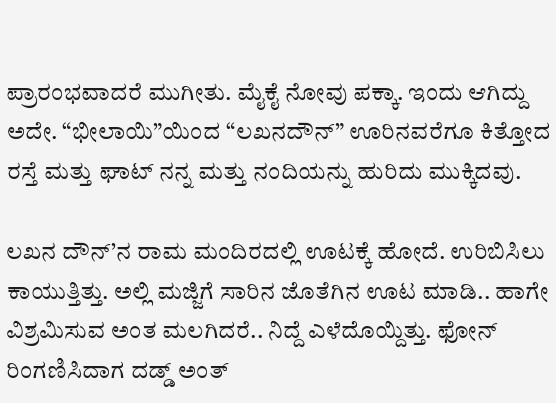ಪ್ರಾರಂಭವಾದರೆ ಮುಗೀತು‌. ಮೈಕೈ ನೋವು ಪಕ್ಕಾ. ಇಂದು ಆಗಿದ್ದು ಅದೇ‌. “ಭೀಲಾಯಿ”ಯಿಂದ “ಲಖನದೌನ್” ಊರಿನವರೆಗೂ ಕಿತ್ತೋದ ರಸ್ತೆ ಮತ್ತು ಘಾಟ್ ನನ್ನ ಮತ್ತು ನಂದಿಯನ್ನು ಹುರಿದು ಮುಕ್ಕಿದವು.

ಲಖನ ದೌನ್’ನ ರಾಮ ಮಂದಿರದಲ್ಲಿ ಊಟಕ್ಕೆ ಹೋದೆ. ಉರಿಬಿಸಿಲು ಕಾಯುತ್ತಿತ್ತು. ಅಲ್ಲಿ ಮಜ್ಜಿಗೆ ಸಾರಿನ ಜೊತೆಗಿನ ಊಟ ಮಾಡಿ.. ಹಾಗೇ ವಿಶ್ರಮಿಸುವ ಅಂತ ಮಲಗಿದರೆ.. ನಿದ್ದೆ ಎಳೆದೊಯ್ದಿತ್ತು. ಫೋನ್ ರಿಂಗಣಿಸಿದಾಗ ದಡ್ಡ್ ಅಂತ್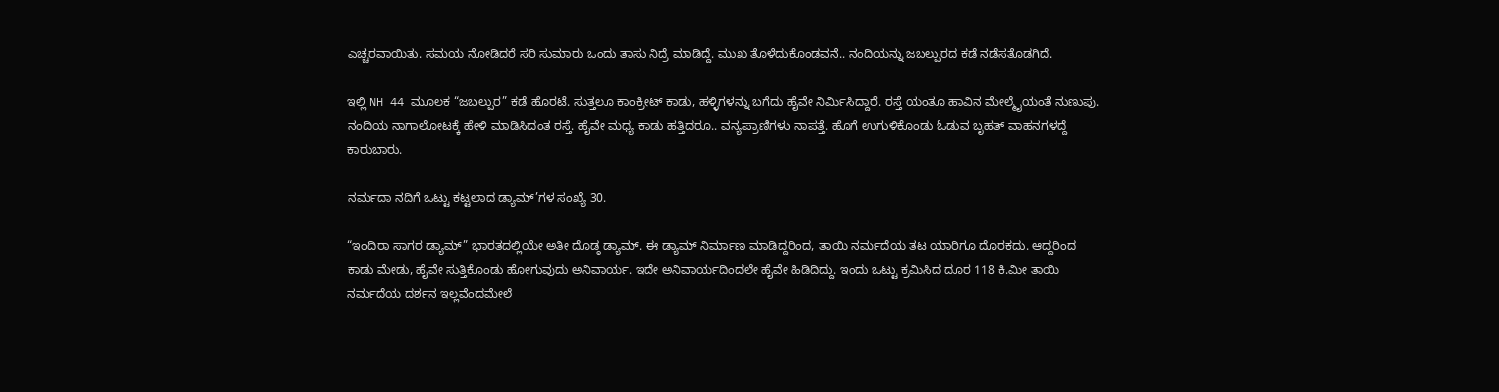ಎಚ್ಚರವಾಯಿತು. ಸಮಯ ನೋಡಿದರೆ ಸರಿ ಸುಮಾರು ಒಂದು ತಾಸು ನಿದ್ರೆ ಮಾಡಿದ್ದೆ. ಮುಖ ತೊಳೆದುಕೊಂಡವನೆ.. ನಂದಿಯನ್ನು ಜಬಲ್ಪುರದ ಕಡೆ ನಡೆಸತೊಡಗಿದೆ.

ಇಲ್ಲಿ NH 44 ಮೂಲಕ “ಜಬಲ್ಪುರ” ಕಡೆ ಹೊರಟೆ. ಸುತ್ತಲೂ ಕಾಂಕ್ರೀಟ್ ಕಾಡು, ಹಳ್ಳಿಗಳನ್ನು ಬಗೆದು ಹೈವೇ ನಿರ್ಮಿಸಿದ್ದಾರೆ. ರಸ್ತೆ ಯಂತೂ ಹಾವಿನ ಮೇಲ್ಮೈಯಂತೆ ನುಣುಪು‌. ನಂದಿಯ ನಾಗಾಲೋಟಕ್ಕೆ ಹೇಳಿ ಮಾಡಿಸಿದಂತ ರಸ್ತೆ. ಹೈವೇ ಮಧ್ಯ ಕಾಡು ಹತ್ತಿದರೂ.. ವನ್ಯಪ್ರಾಣಿಗಳು ನಾಪತ್ತೆ. ಹೊಗೆ ಉಗುಳಿಕೊಂಡು ಓಡುವ ಬೃಹತ್ ವಾಹನಗಳದ್ದೆ ಕಾರುಬಾರು.

ನರ್ಮದಾ ನದಿಗೆ ಒಟ್ಟು ಕಟ್ಟಲಾದ ಡ್ಯಾಮ್’ಗಳ ಸಂಖ್ಯೆ 30.

“ಇಂದಿರಾ ಸಾಗರ ಡ್ಯಾಮ್” ಭಾರತದಲ್ಲಿಯೇ ಅತೀ ದೊಡ್ಠ ಡ್ಯಾಮ್. ಈ ಡ್ಯಾಮ್ ನಿರ್ಮಾಣ ಮಾಡಿದ್ದರಿಂದ, ತಾಯಿ ನರ್ಮದೆಯ ತಟ ಯಾರಿಗೂ ದೊರಕದು. ಆದ್ದರಿಂದ ಕಾಡು ಮೇಡು, ಹೈವೇ ಸುತ್ತಿಕೊಂಡು ಹೋಗುವುದು ಅನಿವಾರ್ಯ. ಇದೇ ಅನಿವಾರ್ಯದಿಂದಲೇ ಹೈವೇ ಹಿಡಿದಿದ್ದು. ಇಂದು ಒಟ್ಟು ಕ್ರಮಿಸಿದ ದೂರ 118 ಕಿ.ಮೀ‌ ತಾಯಿ ನರ್ಮದೆಯ ದರ್ಶನ ಇಲ್ಲವೆಂದಮೇಲೆ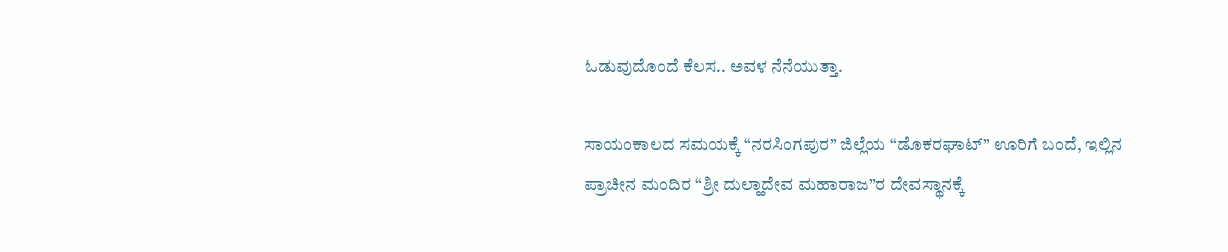ಓಡುವುದೊಂದೆ ಕೆಲಸ.. ಅವಳ ನೆನೆಯುತ್ತಾ‌.

ಸಾಯಂಕಾಲದ ಸಮಯಕ್ಕೆ “ನರಸಿಂಗಪುರ” ಜಿಲ್ಲೆಯ “ಡೊಕರಘಾಟ್” ಊರಿಗೆ ಬಂದೆ, ಇಲ್ಲಿನ ಪ್ರಾಚೀನ ಮಂದಿರ “ಶ್ರೀ ದುಲ್ಹಾದೇವ ಮಹಾರಾಜ”ರ ದೇವಸ್ಥಾನಕ್ಕೆ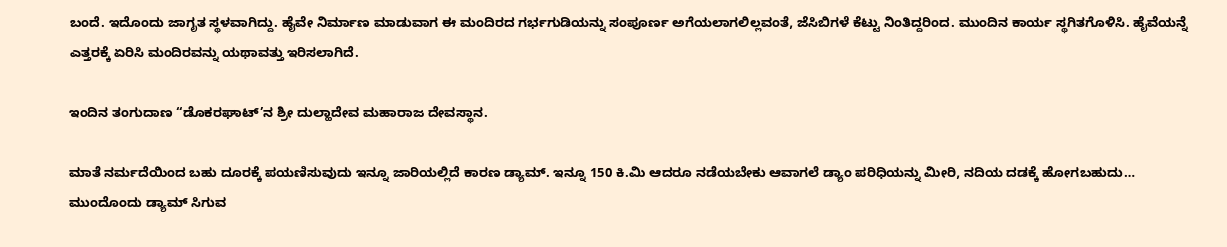ಬಂದೆ. ಇದೊಂದು ಜಾಗೃತ ಸ್ಥಳವಾಗಿದ್ದು. ಹೈವೇ ನಿರ್ಮಾಣ ಮಾಡುವಾಗ ಈ ಮಂದಿರದ ಗರ್ಭಗುಡಿಯನ್ನು ಸಂಪೂರ್ಣ ಅಗೆಯಲಾಗಲಿಲ್ಲವಂತೆ, ಜೆಸಿಬಿಗಳೆ ಕೆಟ್ಟು ನಿಂತಿದ್ದರಿಂದ. ಮುಂದಿನ ಕಾರ್ಯ ಸ್ಥಗಿತಗೊಳಿಸಿ. ಹೈವೆಯನ್ನೆ ಎತ್ತರಕ್ಕೆ ಏರಿಸಿ ಮಂದಿರವನ್ನು ಯಥಾವತ್ತು ಇರಿಸಲಾಗಿದೆ‌.

ಇಂದಿನ ತಂಗುದಾಣ “ಡೊಕರಘಾಟ್’ನ ಶ್ರೀ ದುಲ್ಹಾದೇವ ಮಹಾರಾಜ ದೇವಸ್ಥಾನ.

ಮಾತೆ ನರ್ಮದೆಯಿಂದ ಬಹು ದೂರಕ್ಕೆ ಪಯಣಿಸುವುದು ಇನ್ನೂ ಜಾರಿಯಲ್ಲಿದೆ ಕಾರಣ ಡ್ಯಾಮ್. ಇನ್ನೂ 150 ಕಿ.ಮಿ ಆದರೂ ನಡೆಯಬೇಕು ಆವಾಗಲೆ ಡ್ಯಾಂ ಪರಿಧಿಯನ್ನು ಮೀರಿ, ನದಿಯ ದಡಕ್ಕೆ ಹೋಗಬಹುದು… ಮುಂದೊಂದು ಡ್ಯಾಮ್ ಸಿಗುವ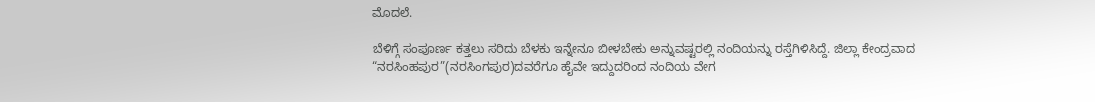ಮೊದಲೆ.

ಬೆಳಿಗ್ಗೆ ಸಂಪೂರ್ಣ ಕತ್ತಲು ಸರಿದು ಬೆಳಕು ಇನ್ನೇನೂ ಬೀಳಬೇಕು ಅನ್ನುವಷ್ಟರಲ್ಲಿ ನಂದಿಯನ್ನು ರಸ್ತೆಗಿಳಿಸಿದ್ದೆ. ಜಿಲ್ಲಾ ಕೇಂದ್ರವಾದ “ನರಸಿಂಹಪುರ”(ನರಸಿಂಗಪುರ)ದವರೆಗೂ ಹೈವೇ ಇದ್ದುದರಿಂದ ನಂದಿಯ ವೇಗ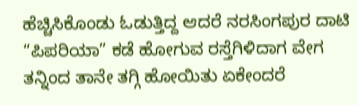ಹೆಚ್ಚಿಸಿಕೊಂಡು ಓಡುತ್ತಿದ್ದ ಆದರೆ ನರಸಿಂಗಪುರ ದಾಟಿ “ಪಿಪರಿಯಾ” ಕಡೆ ಹೋಗುವ ರಸ್ತೆಗಿಳಿದಾಗ ವೇಗ ತನ್ನಿಂದ ತಾನೇ ತಗ್ಗಿ ಹೋಯಿತು ಏಕೇಂದರೆ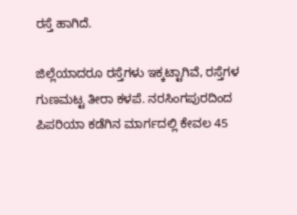ರಸ್ತೆ ಹಾಗಿದೆ.

ಜಿಲ್ಲೆಯಾದರೂ ರಸ್ತೆಗಳು ಇಕ್ಕಟ್ಟಾಗಿವೆ, ರಸ್ತೆಗಳ ಗುಣಮಟ್ಟ ತೀರಾ ಕಳಪೆ. ನರಸಿಂಗಪುರದಿಂದ ಪಿಪರಿಯಾ ಕಡೆಗಿನ ಮಾರ್ಗದಲ್ಲಿ ಕೇವಲ 45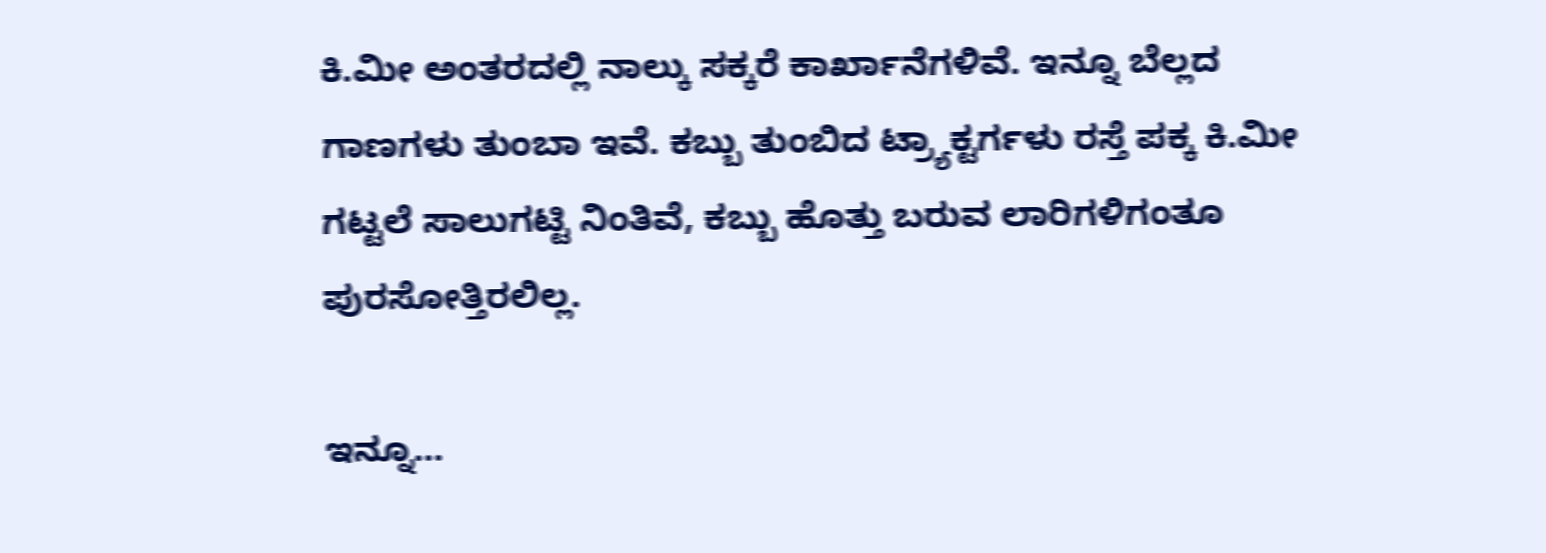ಕಿ.ಮೀ ಅಂತರದಲ್ಲಿ ನಾಲ್ಕು ಸಕ್ಕರೆ ಕಾರ್ಖಾನೆಗಳಿವೆ. ಇನ್ನೂ ಬೆಲ್ಲದ ಗಾಣಗಳು ತುಂಬಾ ಇವೆ. ಕಬ್ಬು ತುಂಬಿದ ಟ್ರ್ಯಾಕ್ಟರ್ಗಳು ರಸ್ತೆ ಪಕ್ಕ ಕಿ.ಮೀ ಗಟ್ಟಲೆ ಸಾಲುಗಟ್ಟಿ ನಿಂತಿವೆ, ಕಬ್ಬು ಹೊತ್ತು ಬರುವ ಲಾರಿಗಳಿಗಂತೂ ಪುರಸೋತ್ತಿರಲಿಲ್ಲ.

ಇನ್ನೂ…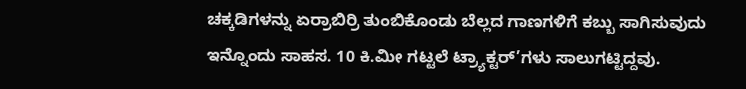ಚಕ್ಕಡಿಗಳನ್ನು ಏರ್ರಾಬಿರ್ರಿ ತುಂಬಿಕೊಂಡು ಬೆಲ್ಲದ ಗಾಣಗಳಿಗೆ ಕಬ್ಬು ಸಾಗಿಸುವುದು ಇನ್ನೊಂದು ಸಾಹಸ. 10 ಕಿ.ಮೀ ಗಟ್ಟಲೆ ಟ್ರ್ಯಾಕ್ಟರ್’ಗಳು ಸಾಲುಗಟ್ಟಿದ್ದವು.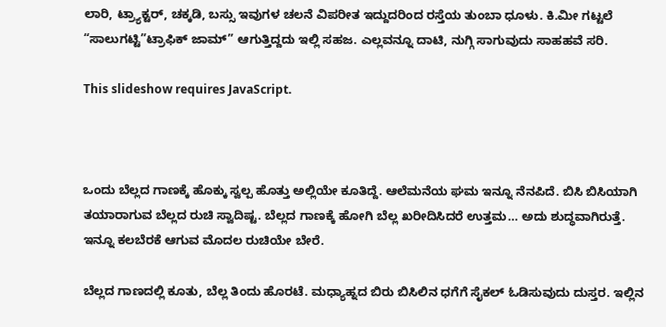ಲಾರಿ, ಟ್ರ್ಯಾಕ್ಟರ್, ಚಕ್ಕಡಿ, ಬಸ್ಸು ಇವುಗಳ ಚಲನೆ ವಿಪರೀತ ಇದ್ದುದರಿಂದ ರಸ್ತೆಯ ತುಂಬಾ ಧೂಳು. ಕಿ.ಮೀ ಗಟ್ಟಲೆ “ಸಾಲುಗಟ್ಟಿ”ಟ್ರಾಫಿಕ್ ಜಾಮ್” ಆಗುತ್ತಿದ್ದದು ಇಲ್ಲಿ ಸಹಜ. ಎಲ್ಲವನ್ನೂ ದಾಟಿ, ನುಗ್ಗಿ ಸಾಗುವುದು ಸಾಹಹವೆ ಸರಿ.

This slideshow requires JavaScript.



ಒಂದು ಬೆಲ್ಲದ ಗಾಣಕ್ಕೆ ಹೊಕ್ಕು ಸ್ವಲ್ಪ ಹೊತ್ತು ಅಲ್ಲಿಯೇ ಕೂತಿದ್ದೆ. ಆಲೆಮನೆಯ ಘಮ ಇನ್ನೂ ನೆನಪಿದೆ. ಬಿಸಿ ಬಿಸಿಯಾಗಿ ತಯಾರಾಗುವ ಬೆಲ್ಲದ ರುಚಿ ಸ್ವಾದಿಷ್ಟ. ಬೆಲ್ಲದ ಗಾಣಕ್ಕೆ ಹೋಗಿ ಬೆಲ್ಲ ಖರೀದಿಸಿದರೆ ಉತ್ತಮ… ಅದು ಶುದ್ಧವಾಗಿರುತ್ತೆ. ಇನ್ನೂ ಕಲಬೆರಕೆ ಆಗುವ ಮೊದಲ ರುಚಿಯೇ ಬೇರೆ.

ಬೆಲ್ಲದ ಗಾಣದಲ್ಲಿ ಕೂತು, ಬೆಲ್ಲ ತಿಂದು ಹೊರಟೆ. ಮಧ್ಯಾಹ್ನದ ಬಿರು ಬಿಸಿಲಿನ ಧಗೆಗೆ ಸೈಕಲ್ ಓಡಿಸುವುದು ದುಸ್ತರ. ಇಲ್ಲಿನ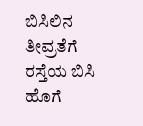ಬಿಸಿಲಿನ ತೀವ್ರತೆಗೆ ರಸ್ತೆಯ ಬಿಸಿ ಹೊಗೆ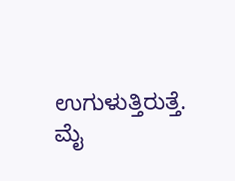ಉಗುಳುತ್ತಿರುತ್ತೆ.
ಮೈ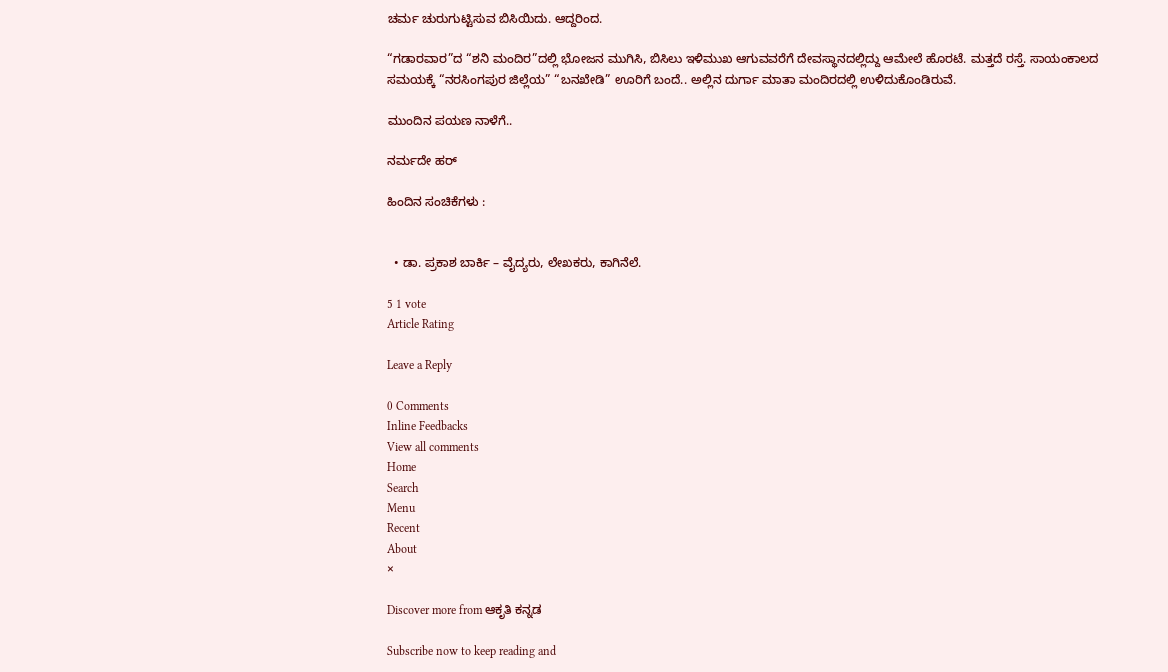ಚರ್ಮ ಚುರುಗುಟ್ಟಿಸುವ ಬಿಸಿಯಿದು. ಆದ್ದರಿಂದ.

“ಗಡಾರವಾರ”ದ “ಶನಿ ಮಂದಿರ”ದಲ್ಲಿ ಭೋಜನ ಮುಗಿಸಿ, ಬಿಸಿಲು ಇಳಿಮುಖ ಆಗುವವರೆಗೆ ದೇವಸ್ಥಾನದಲ್ಲಿದ್ದು ಆಮೇಲೆ ಹೊರಟೆ. ಮತ್ತದೆ ರಸ್ತೆ. ಸಾಯಂಕಾಲದ ಸಮಯಕ್ಕೆ “ನರಸಿಂಗಪುರ ಜಿಲ್ಲೆಯ” “ಬನಖೇಡಿ” ಊರಿಗೆ ಬಂದೆ.. ಅಲ್ಲಿನ ದುರ್ಗಾ ಮಾತಾ ಮಂದಿರದಲ್ಲಿ ಉಳಿದುಕೊಂಡಿರುವೆ.

ಮುಂದಿನ ಪಯಣ ನಾಳೆಗೆ..

ನರ್ಮದೇ ಹರ್

ಹಿಂದಿನ ಸಂಚಿಕೆಗಳು :


  • ಡಾ. ಪ್ರಕಾಶ ಬಾರ್ಕಿ – ವೈದ್ಯರು, ಲೇಖಕರು, ಕಾಗಿನೆಲೆ.

5 1 vote
Article Rating

Leave a Reply

0 Comments
Inline Feedbacks
View all comments
Home
Search
Menu
Recent
About
×

Discover more from ಆಕೃತಿ ಕನ್ನಡ

Subscribe now to keep reading and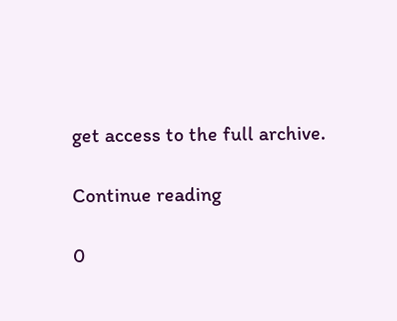get access to the full archive.

Continue reading

0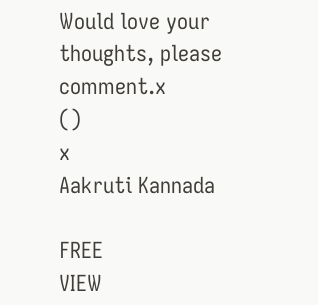Would love your thoughts, please comment.x
()
x
Aakruti Kannada

FREE
VIEW